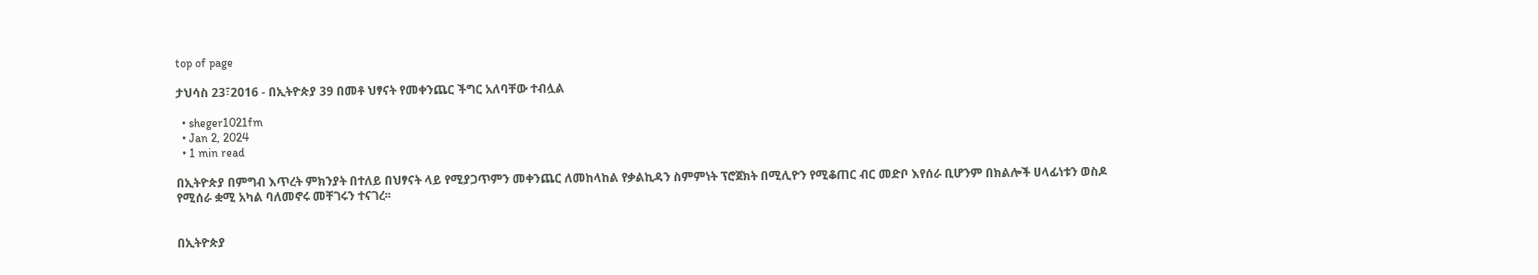top of page

ታህሳስ 23፣2016 - በኢትዮጵያ 39 በመቶ ህፃናት የመቀንጨር ችግር አለባቸው ተብሏል

  • sheger1021fm
  • Jan 2, 2024
  • 1 min read

በኢትዮጵያ በምግብ እጥረት ምክንያት በተለይ በህፃናት ላይ የሚያጋጥምን መቀንጨር ለመከላከል የቃልኪዳን ስምምነት ፕሮጀክት በሚሊዮን የሚቆጠር ብር መድቦ እየሰራ ቢሆንም በክልሎች ሀላፊነቱን ወስዶ የሚሰራ ቋሚ አካል ባለመኖሩ መቸገሩን ተናገረ፡፡


በኢትዮጵያ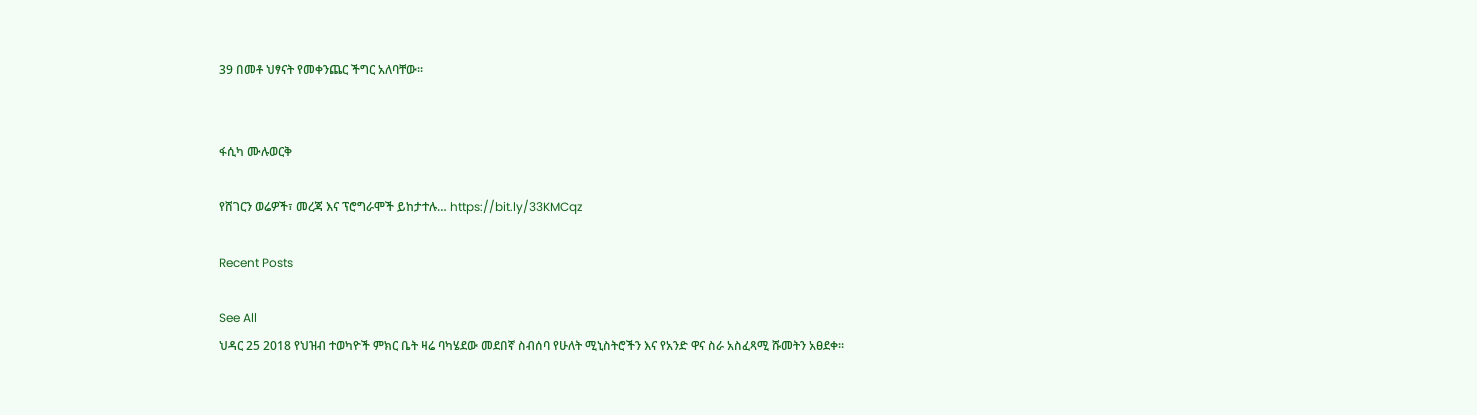39 በመቶ ህፃናት የመቀንጨር ችግር አለባቸው፡፡


ፋሲካ ሙሉወርቅ

የሸገርን ወሬዎች፣ መረጃ እና ፕሮግራሞች ይከታተሉ… https://bit.ly/33KMCqz

Recent Posts

See All
ህዳር 25 2018 የህዝብ ተወካዮች ምክር ቤት ዛሬ ባካሄደው መደበኛ ስብሰባ የሁለት ሚኒስትሮችን እና የአንድ ዋና ስራ አስፈጻሚ ሹመትን አፀደቀ።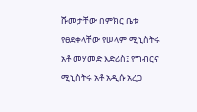ሹመታቸው በምክር ቤቱ የፀደቀላቸው የሠላም ሚኒስትሩ አቶ መሃመድ እድሪስ፤ የግብርና ሚኒስትሩ አቶ አዲሱ አረጋ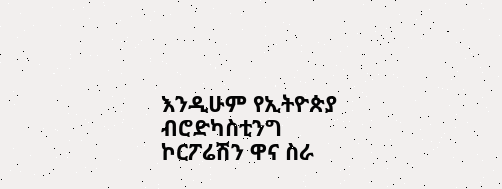እንዲሁም የኢትዮጵያ ብሮድካስቲንግ ኮርፖሬሽን ዋና ስራ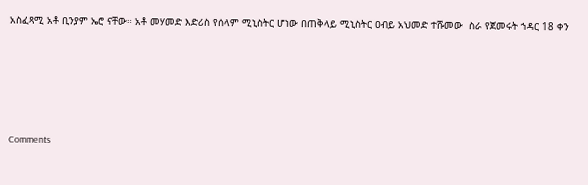አስፈጻሚ አቶ ቢንያም ኤሮ ናቸው። አቶ መሃመድ እድሪስ የሰላም ሚኒስትር ሆነው በጠቅላይ ሚኒስትር ዐብይ አህመድ ተሹመው  ስራ የጀመሩት ኀዳር 18 ቀን





Comments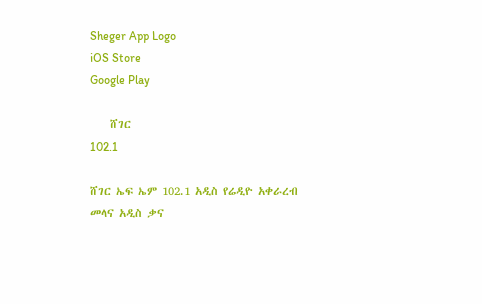Sheger App Logo
iOS Store
Google Play

    ሸገር
102.1

ሸገር ኤፍ ኤም 102.1 አዲስ የሬዲዮ አቀራረብ መላና አዲስ ቃና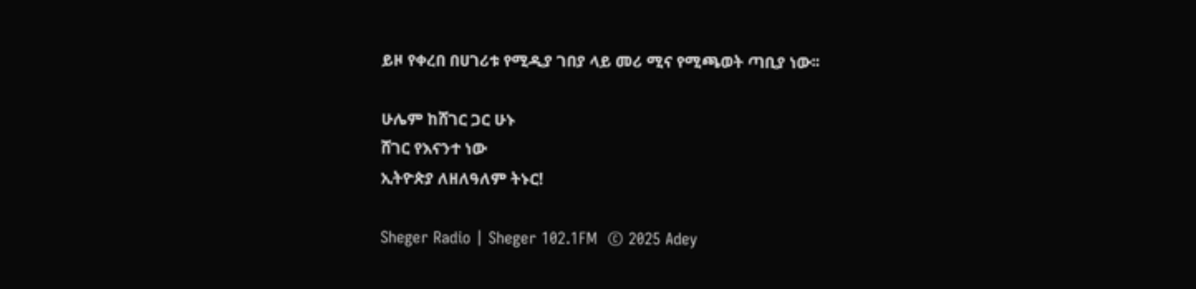ይዞ የቀረበ በሀገሪቱ የሚዲያ ገበያ ላይ መሪ ሚና የሚጫወት ጣቢያ ነው፡፡

ሁሌም ከሸገር ጋር ሁኑ
ሸገር የእናንተ ነው
ኢትዮጵያ ለዘለዓለም ትኑር!

Sheger Radio | Sheger 102.1FM  © 2025 Adey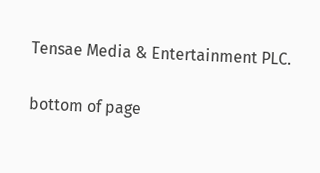Tensae Media & Entertainment PLC.

bottom of page